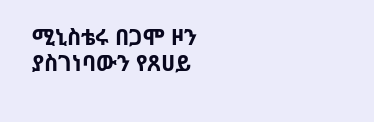ሚኒስቴሩ በጋሞ ዞን ያስገነባውን የጸሀይ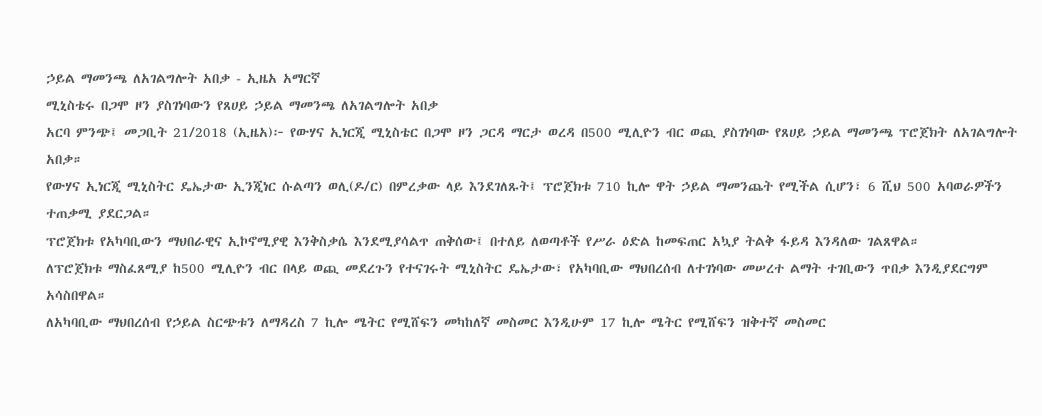ኃይል ማመንጫ ለአገልግሎት አበቃ - ኢዜአ አማርኛ
ሚኒስቴሩ በጋሞ ዞን ያስገነባውን የጸሀይ ኃይል ማመንጫ ለአገልግሎት አበቃ
አርባ ምንጭ፤ መጋቢት 21/2018 (ኢዜአ)፦ የውሃና ኢነርጂ ሚኒስቴር በጋሞ ዞን ጋርዳ ማርታ ወረዳ በ500 ሚሊዮን ብር ወጪ ያስገነባው የጸሀይ ኃይል ማመንጫ ፕሮጀክት ለአገልግሎት አበቃ።
የውሃና ኢነርጂ ሚኒስትር ዴኤታው ኢንጂነር ሱልጣን ወሊ(ዶ/ር) በምረቃው ላይ እንደገለጹት፤ ፕሮጀክቱ 710 ኪሎ ዋት ኃይል ማመንጨት የሚችል ሲሆን፣ 6 ሺህ 500 አባወራዎችን ተጠቃሚ ያደርጋል።
ፕሮጀክቱ የአካባቢውን ማህበራዊና ኢኮኖሚያዊ እንቅስቃሴ እንደሚያሳልጥ ጠቅሰው፤ በተለይ ለወጣቶች የሥራ ዕድል ከመፍጠር አኳያ ትልቅ ፋይዳ እንዳለው ገልጸዋል።
ለፕሮጀክቱ ማስፈጸሚያ ከ500 ሚሊዮን ብር በላይ ወጪ መደረጉን የተናገሩት ሚኒስትር ዴኤታው፣ የአካባቢው ማህበረሰብ ለተገነባው መሠረተ ልማት ተገቢውን ጥበቃ እንዲያደርግም አሳስበዋል።
ለአካባቢው ማህበረሰብ የኃይል ስርጭቱን ለማዳረስ 7 ኪሎ ሜትር የሚሸፍን መካከለኛ መስመር እንዲሁም 17 ኪሎ ሜትር የሚሸፍን ዝቅተኛ መስመር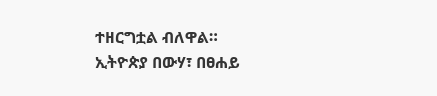ተዘርግቷል ብለዋል።
ኢትዮጵያ በውሃ፣ በፀሐይ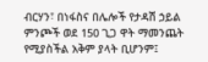ብርሃን፣ በነፋስና በሌሎች የታዳሽ ኃይል ምንጮች ወደ 150 ጊጋ ዋት ማመንጨት የሚያስችል አቅም ያላት ቢሆንም፤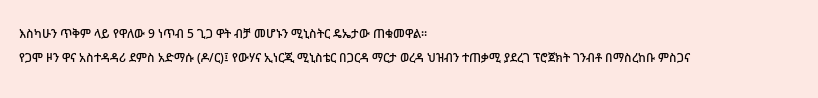እስካሁን ጥቅም ላይ የዋለው 9 ነጥብ 5 ጊጋ ዋት ብቻ መሆኑን ሚኒስትር ዴኤታው ጠቁመዋል።
የጋሞ ዞን ዋና አስተዳዳሪ ደምስ አድማሱ (ዶ/ር)፤ የውሃና ኢነርጂ ሚኒስቴር በጋርዳ ማርታ ወረዳ ህዝብን ተጠቃሚ ያደረገ ፕሮጀክት ገንብቶ በማስረከቡ ምስጋና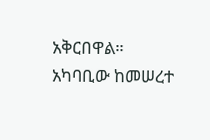አቅርበዋል።
አካባቢው ከመሠረተ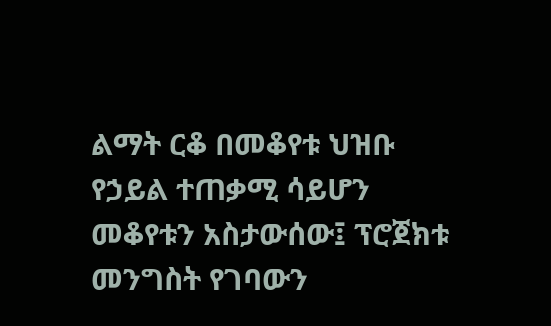ልማት ርቆ በመቆየቱ ህዝቡ የኃይል ተጠቃሚ ሳይሆን መቆየቱን አስታውሰው፤ ፕሮጀክቱ መንግስት የገባውን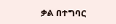ቃል በተግባር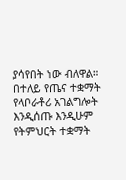ያሳየበት ነው ብለዋል።
በተለይ የጤና ተቋማት የላቦራቶሪ አገልግሎት እንዲሰጡ እንዲሁም የትምህርት ተቋማት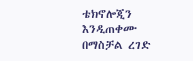ቴክኖሎጂን እንዲጠቀሙ በማስቻል ረገድ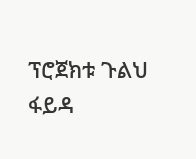ፕሮጀክቱ ጉልህ ፋይዳ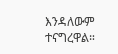እንዳለውም ተናግረዋል።